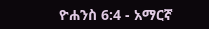ዮሐንስ 6:4 - አማርኛ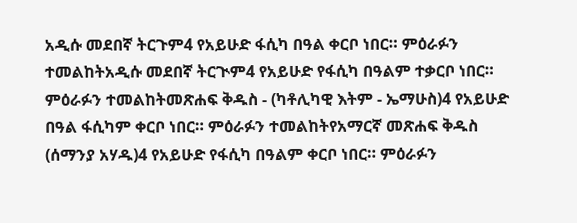አዲሱ መደበኛ ትርጉም4 የአይሁድ ፋሲካ በዓል ቀርቦ ነበር። ምዕራፉን ተመልከትአዲሱ መደበኛ ትርጒም4 የአይሁድ የፋሲካ በዓልም ተቃርቦ ነበር። ምዕራፉን ተመልከትመጽሐፍ ቅዱስ - (ካቶሊካዊ እትም - ኤማሁስ)4 የአይሁድ በዓል ፋሲካም ቀርቦ ነበር። ምዕራፉን ተመልከትየአማርኛ መጽሐፍ ቅዱስ (ሰማንያ አሃዱ)4 የአይሁድ የፋሲካ በዓልም ቀርቦ ነበር። ምዕራፉን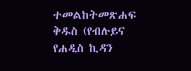ተመልከትመጽሐፍ ቅዱስ (የብሉይና የሐዲስ ኪዳን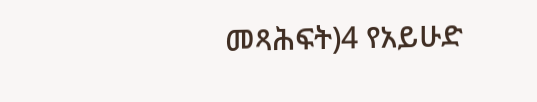መጻሕፍት)4 የአይሁድ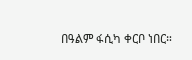በዓልም ፋሲካ ቀርቦ ነበር።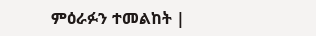ምዕራፉን ተመልከት |